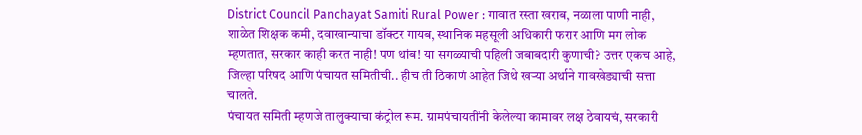District Council Panchayat Samiti Rural Power : गावात रस्ता खराब, नळाला पाणी नाही, शाळेत शिक्षक कमी, दवाखान्याचा डॉक्टर गायब, स्थानिक महसूली अधिकारी फरार आणि मग लोक म्हणतात, सरकार काही करत नाही! पण थांब! या सगळ्याची पहिली जबाबदारी कुणाची? उत्तर एकच आहे, जिल्हा परिषद आणि पंचायत समितीची.. हीच ती ठिकाणं आहेत जिथे खऱ्या अर्थाने गावखेड्याची सत्ता चालते.
पंचायत समिती म्हणजे तालुक्याचा कंट्रोल रूम. ग्रामपंचायतींनी केलेल्या कामावर लक्ष ठेवायचं, सरकारी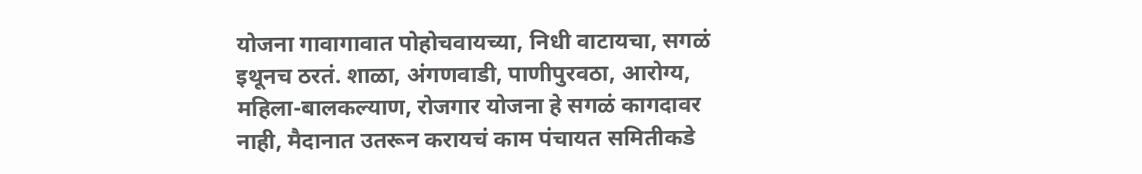योजना गावागावात पोहोचवायच्या, निधी वाटायचा, सगळं इथूनच ठरतं. शाळा, अंगणवाडी, पाणीपुरवठा, आरोग्य, महिला-बालकल्याण, रोजगार योजना हे सगळं कागदावर नाही, मैदानात उतरून करायचं काम पंचायत समितीकडे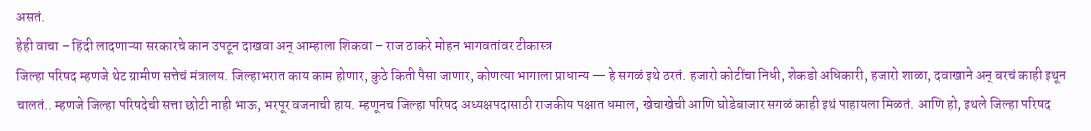असतं.
हेही वाचा – हिंदी लादणाऱ्या सरकारचे कान उपटून दाखवा अन् आम्हाला शिकवा – राज ठाकरे मोहन भागवतांवर टीकास्त्र
जिल्हा परिषद म्हणजे थेट ग्रामीण सत्तेचं मंत्रालय. जिल्हाभरात काय काम होणार, कुठे किती पैसा जाणार, कोणत्या भागाला प्राधान्य — हे सगळं इथे ठरतं. हजारो कोटींचा निधी, शेकडो अधिकारी, हजारो शाळा, दवाखाने अन् बरचं काही इथून चालतं.. म्हणजे जिल्हा परिषदेची सत्ता छोटी नाही भाऊ, भरपूर वजनाची हाय. म्हणूनच जिल्हा परिषद अध्यक्षपदासाठी राजकीय पक्षात धमाल, खेचाखेची आणि घोडेबाजार सगळं काही इथं पाहायला मिळतं. आणि हो, इथले जिल्हा परिषद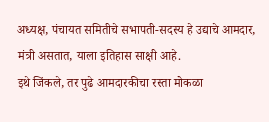अध्यक्ष, पंचायत समितीचे सभापती-सदस्य हे उद्याचे आमदार, मंत्री असतात, याला इतिहास साक्षी आहे.
इथे जिंकले, तर पुढे आमदारकीचा रस्ता मोकळा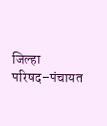जिल्हा परिषद–पंचायत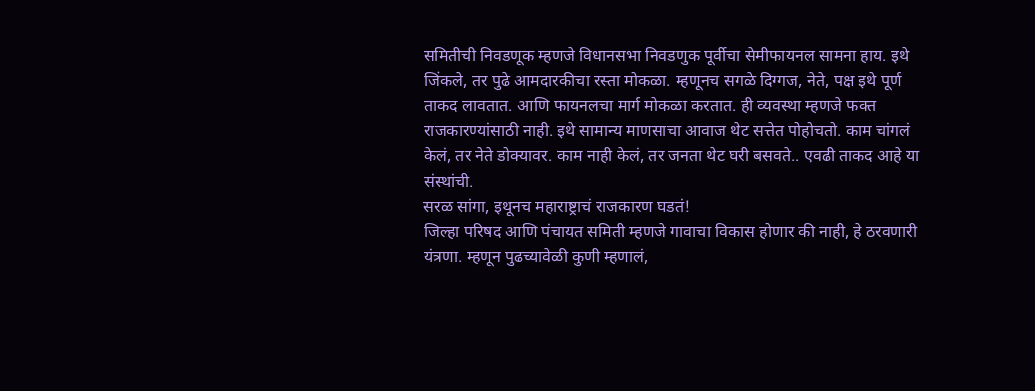समितीची निवडणूक म्हणजे विधानसभा निवडणुक पूर्वीचा सेमीफायनल सामना हाय. इथे जिंकले, तर पुढे आमदारकीचा रस्ता मोकळा. म्हणूनच सगळे दिग्गज, नेते, पक्ष इथे पूर्ण ताकद लावतात. आणि फायनलचा मार्ग मोकळा करतात. ही व्यवस्था म्हणजे फक्त राजकारण्यांसाठी नाही. इथे सामान्य माणसाचा आवाज थेट सत्तेत पोहोचतो. काम चांगलं केलं, तर नेते डोक्यावर. काम नाही केलं, तर जनता थेट घरी बसवते.. एवढी ताकद आहे या संस्थांची.
सरळ सांगा, इथूनच महाराष्ट्राचं राजकारण घडतं!
जिल्हा परिषद आणि पंचायत समिती म्हणजे गावाचा विकास होणार की नाही, हे ठरवणारी यंत्रणा. म्हणून पुढच्यावेळी कुणी म्हणालं,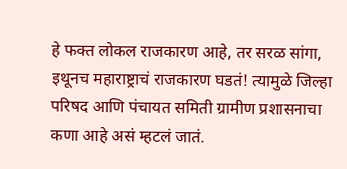हे फक्त लोकल राजकारण आहे, तर सरळ सांगा, इथूनच महाराष्ट्राचं राजकारण घडतं! त्यामुळे जिल्हा परिषद आणि पंचायत समिती ग्रामीण प्रशासनाचा कणा आहे असं म्हटलं जातं.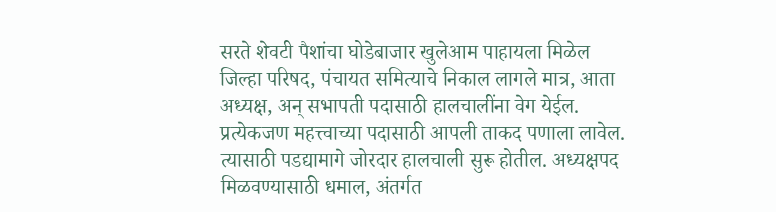सरते शेवटी पैशांचा घोडेबाजार खुलेआम पाहायला मिळेल
जिल्हा परिषद, पंचायत समित्याचे निकाल लागले मात्र, आता अध्यक्ष, अन् सभापती पदासाठी हालचालींना वेग येईल. प्रत्येकजण महत्त्वाच्या पदासाठी आपली ताकद पणाला लावेल. त्यासाठी पडद्यामागे जोरदार हालचाली सुरू होतील. अध्यक्षपद मिळवण्यासाठी धमाल, अंतर्गत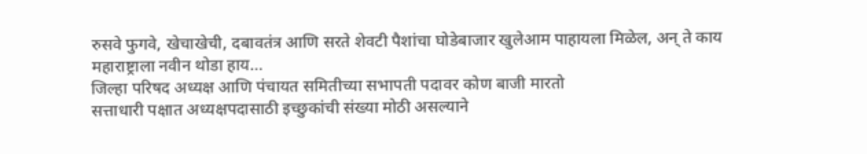रुसवे फुगवे, खेचाखेची, दबावतंत्र आणि सरते शेवटी पैशांचा घोडेबाजार खुलेआम पाहायला मिळेल, अन् ते काय महाराष्ट्राला नवीन थोडा हाय…
जिल्हा परिषद अध्यक्ष आणि पंचायत समितीच्या सभापती पदावर कोण बाजी मारतो
सत्ताधारी पक्षात अध्यक्षपदासाठी इच्छुकांची संख्या मोठी असल्याने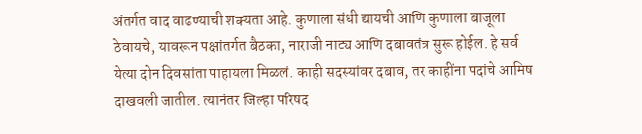अंतर्गत वाद वाढण्याची शक्यता आहे. कुणाला संधी द्यायची आणि कुणाला बाजूला ठेवायचे, यावरून पक्षांतर्गत बैठका, नाराजी नाट्य आणि दबावतंत्र सुरू होईल. हे सर्व येत्या दोन दिवसांता पाहायला मिळलं. काही सदस्यांवर दबाव, तर काहींना पदांचे आमिष दाखवली जातील. त्यानंतर जिल्हा परिषद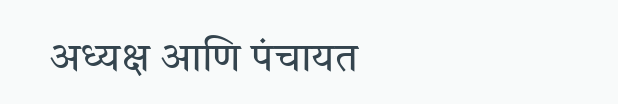अध्यक्ष आणि पंचायत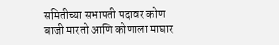समितीच्या सभापती पदावर कोण बाजी मारतो आणि कोणाला माघार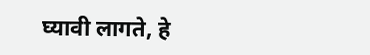घ्यावी लागते, हे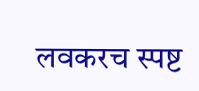लवकरच स्पष्ट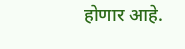होणार आहे.